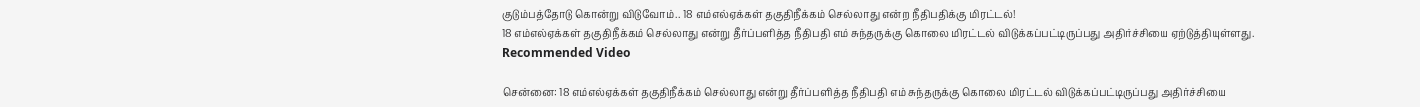குடும்பத்தோடு கொன்று விடுவோம்.. 18 எம்எல்ஏக்கள் தகுதிநீக்கம் செல்லாது என்ற நீதிபதிக்கு மிரட்டல்!
18 எம்எல்ஏக்கள் தகுதிநீக்கம் செல்லாது என்று தீர்ப்பளித்த நீதிபதி எம் சுந்தருக்கு கொலை மிரட்டல் விடுக்கப்பட்டிருப்பது அதிர்ச்சியை ஏற்டுத்தியுள்ளது.
Recommended Video

சென்னை: 18 எம்எல்ஏக்கள் தகுதிநீக்கம் செல்லாது என்று தீர்ப்பளித்த நீதிபதி எம் சுந்தருக்கு கொலை மிரட்டல் விடுக்கப்பட்டிருப்பது அதிர்ச்சியை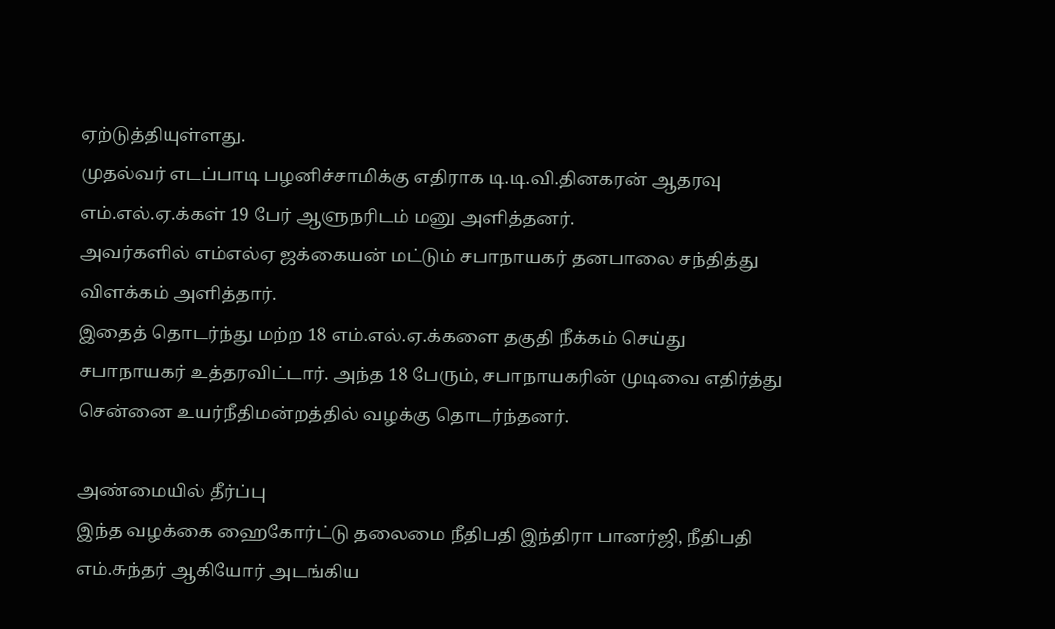ஏற்டுத்தியுள்ளது.
முதல்வர் எடப்பாடி பழனிச்சாமிக்கு எதிராக டி.டி.வி.தினகரன் ஆதரவு எம்.எல்.ஏ.க்கள் 19 பேர் ஆளுநரிடம் மனு அளித்தனர்.
அவர்களில் எம்எல்ஏ ஜக்கையன் மட்டும் சபாநாயகர் தனபாலை சந்தித்து விளக்கம் அளித்தார்.
இதைத் தொடர்ந்து மற்ற 18 எம்.எல்.ஏ.க்களை தகுதி நீக்கம் செய்து சபாநாயகர் உத்தரவிட்டார். அந்த 18 பேரும், சபாநாயகரின் முடிவை எதிர்த்து சென்னை உயர்நீதிமன்றத்தில் வழக்கு தொடர்ந்தனர்.

அண்மையில் தீர்ப்பு
இந்த வழக்கை ஹைகோர்ட்டு தலைமை நீதிபதி இந்திரா பானர்ஜி, நீதிபதி எம்.சுந்தர் ஆகியோர் அடங்கிய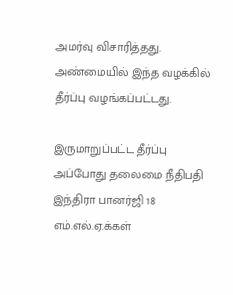அமர்வு விசாரித்தது. அண்மையில் இந்த வழக்கில் தீர்ப்பு வழங்கப்பட்டது.

இருமாறுப்பட்ட தீர்ப்பு
அப்போது தலைமை நீதிபதி இந்திரா பானர்ஜி 18 எம்.எல்.ஏ.க்கள்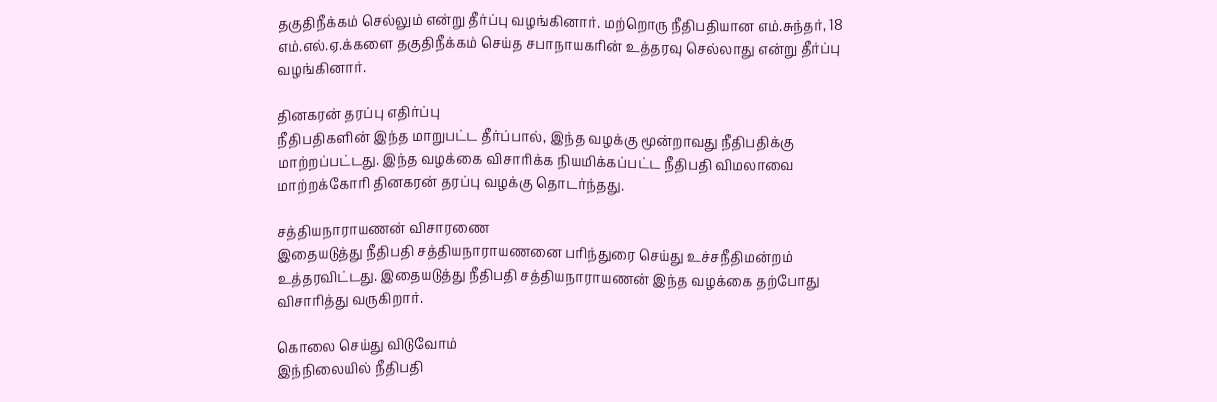தகுதிநீக்கம் செல்லும் என்று தீர்ப்பு வழங்கினார். மற்றொரு நீதிபதியான எம்.சுந்தர், 18 எம்.எல்.ஏ.க்களை தகுதிநீக்கம் செய்த சபாநாயகரின் உத்தரவு செல்லாது என்று தீர்ப்பு வழங்கினார்.

தினகரன் தரப்பு எதிர்ப்பு
நீதிபதிகளின் இந்த மாறுபட்ட தீர்ப்பால், இந்த வழக்கு மூன்றாவது நீதிபதிக்கு மாற்றப்பட்டது. இந்த வழக்கை விசாரிக்க நியமிக்கப்பட்ட நீதிபதி விமலாவை மாற்றக்கோரி தினகரன் தரப்பு வழக்கு தொடர்ந்தது.

சத்தியநாராயணன் விசாரணை
இதையடுத்து நீதிபதி சத்தியநாராயணனை பரிந்துரை செய்து உச்சநீதிமன்றம் உத்தரவிட்டது. இதையடுத்து நீதிபதி சத்தியநாராயணன் இந்த வழக்கை தற்போது விசாரித்து வருகிறார்.

கொலை செய்து விடுவோம்
இந்நிலையில் நீதிபதி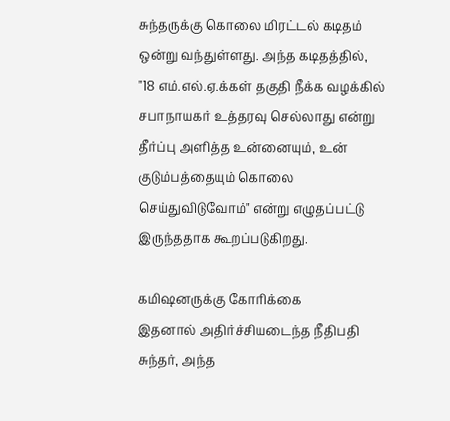சுந்தருக்கு கொலை மிரட்டல் கடிதம் ஒன்று வந்துள்ளது. அந்த கடிதத்தில், "18 எம்.எல்.ஏ.க்கள் தகுதி நீக்க வழக்கில் சபாநாயகர் உத்தரவு செல்லாது என்று தீர்ப்பு அளித்த உன்னையும், உன் குடும்பத்தையும் கொலை செய்துவிடுவோம்" என்று எழுதப்பட்டு இருந்ததாக கூறப்படுகிறது.

கமிஷனருக்கு கோரிக்கை
இதனால் அதிர்ச்சியடைந்த நீதிபதி சுந்தர், அந்த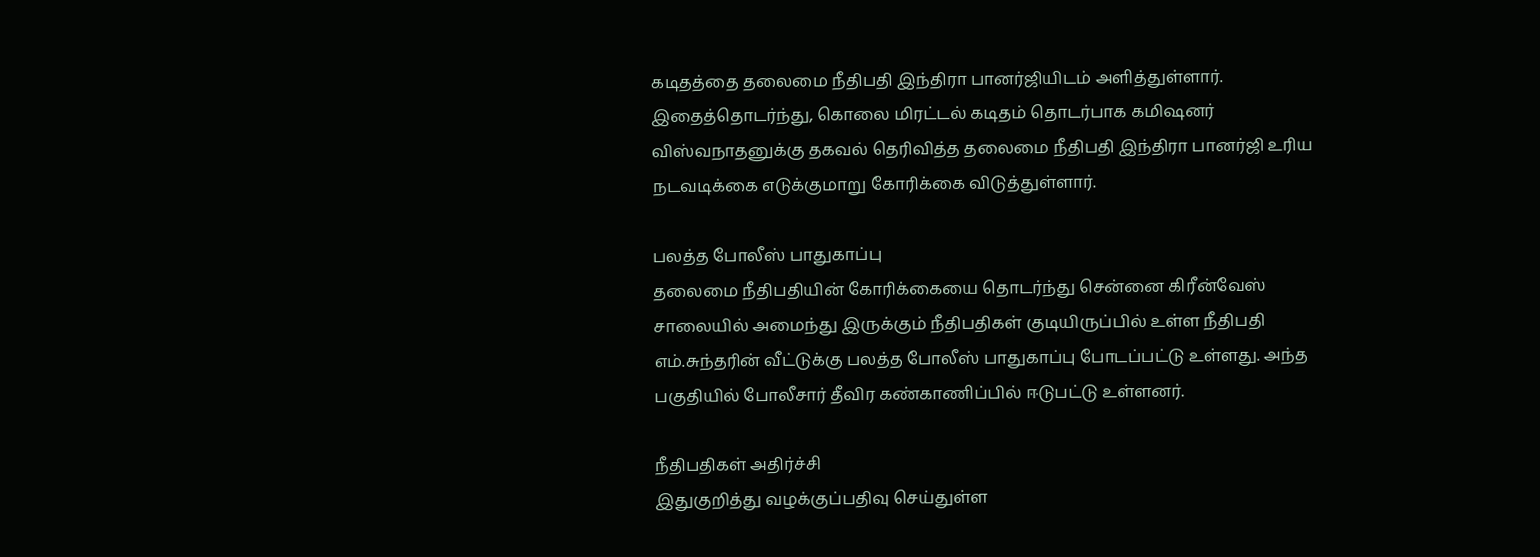கடிதத்தை தலைமை நீதிபதி இந்திரா பானர்ஜியிடம் அளித்துள்ளார். இதைத்தொடர்ந்து, கொலை மிரட்டல் கடிதம் தொடர்பாக கமிஷனர் விஸ்வநாதனுக்கு தகவல் தெரிவித்த தலைமை நீதிபதி இந்திரா பானர்ஜி உரிய நடவடிக்கை எடுக்குமாறு கோரிக்கை விடுத்துள்ளார்.

பலத்த போலீஸ் பாதுகாப்பு
தலைமை நீதிபதியின் கோரிக்கையை தொடர்ந்து சென்னை கிரீன்வேஸ் சாலையில் அமைந்து இருக்கும் நீதிபதிகள் குடியிருப்பில் உள்ள நீதிபதி எம்.சுந்தரின் வீட்டுக்கு பலத்த போலீஸ் பாதுகாப்பு போடப்பட்டு உள்ளது. அந்த பகுதியில் போலீசார் தீவிர கண்காணிப்பில் ஈடுபட்டு உள்ளனர்.

நீதிபதிகள் அதிர்ச்சி
இதுகுறித்து வழக்குப்பதிவு செய்துள்ள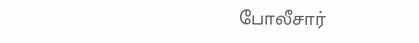போலீசார்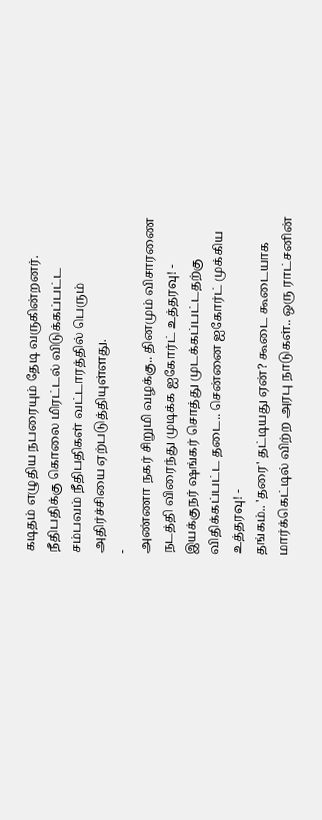கடிதம் எழுதிய நபரையும் தேடி வருகின்றனர். நீதிபதிக்கு கொலை மிரட்டல் விடுக்கப்பட்ட சம்பவம் நீதிபதிகள் வட்டாரத்தில் பெரும் அதிர்ச்சியை ஏற்படுத்தியுள்ளது.
-
அண்ணா நகர் சிறுமி வழக்கு.. தினமும் விசாரணை நடத்தி விரைந்து முடிக்க ஐகோர்ட் உத்தரவு! -
இயக்குநர் ஷங்கர் சொத்து முடக்கப்பட்டதற்கு விதிக்கப்பட்ட தடை.. சென்னை ஐகோர்ட் முக்கிய உத்தரவு! -
தங்கம்.. 'தரை' தட்டியது ஏன்? கூடை கூடையாக மார்க்கெட்டில் விற்ற அரபு நாடுகள்.. ஒரு ராட்சனின்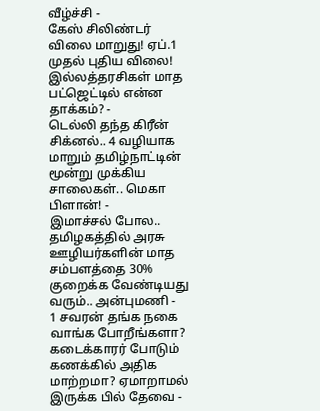வீழ்ச்சி -
கேஸ் சிலிண்டர் விலை மாறுது! ஏப்.1 முதல் புதிய விலை! இல்லத்தரசிகள் மாத பட்ஜெட்டில் என்ன தாக்கம்? -
டெல்லி தந்த கிரீன் சிக்னல்.. 4 வழியாக மாறும் தமிழ்நாட்டின் மூன்று முக்கிய சாலைகள்.. மெகா பிளான்! -
இமாச்சல் போல.. தமிழகத்தில் அரசு ஊழியர்களின் மாத சம்பளத்தை 30% குறைக்க வேண்டியது வரும்.. அன்புமணி -
1 சவரன் தங்க நகை வாங்க போறீங்களா? கடைக்காரர் போடும் கணக்கில் அதிக மாற்றமா? ஏமாறாமல் இருக்க பில் தேவை -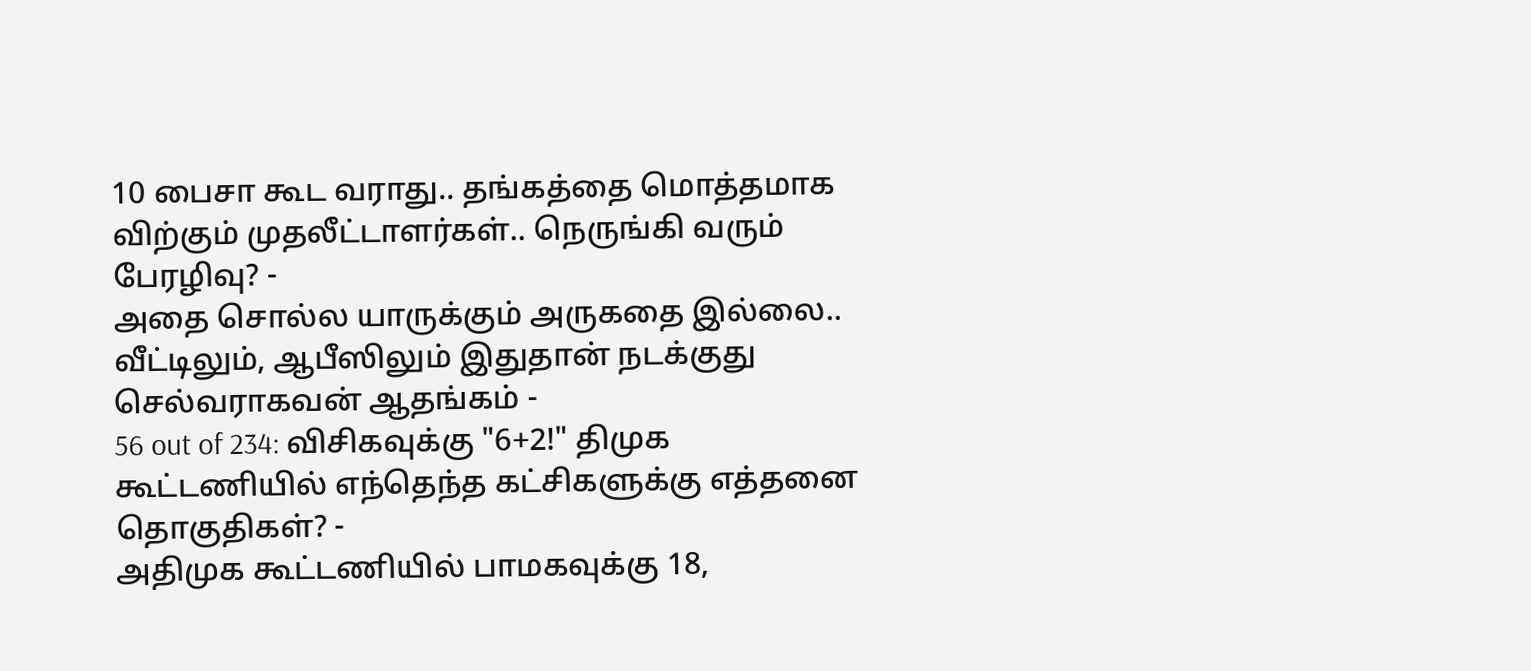10 பைசா கூட வராது.. தங்கத்தை மொத்தமாக விற்கும் முதலீட்டாளர்கள்.. நெருங்கி வரும் பேரழிவு? -
அதை சொல்ல யாருக்கும் அருகதை இல்லை.. வீட்டிலும், ஆபீஸிலும் இதுதான் நடக்குது செல்வராகவன் ஆதங்கம் -
56 out of 234: விசிகவுக்கு "6+2!" திமுக கூட்டணியில் எந்தெந்த கட்சிகளுக்கு எத்தனை தொகுதிகள்? -
அதிமுக கூட்டணியில் பாமகவுக்கு 18,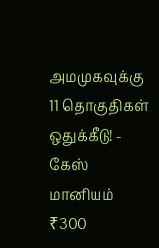அமமுகவுக்கு 11 தொகுதிகள் ஒதுக்கீடு! -
கேஸ் மானியம் ₹300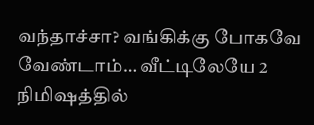வந்தாச்சா? வங்கிக்கு போகவே வேண்டாம்… வீட்டிலேயே 2 நிமிஷத்தில்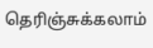தெரிஞ்சுக்கலாம்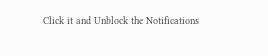Click it and Unblock the Notifications